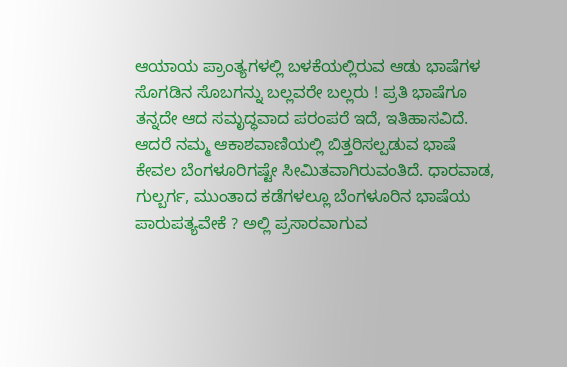ಆಯಾಯ ಪ್ರಾಂತ್ಯಗಳಲ್ಲಿ ಬಳಕೆಯಲ್ಲಿರುವ ಆಡು ಭಾಷೆಗಳ ಸೊಗಡಿನ ಸೊಬಗನ್ನು ಬಲ್ಲವರೇ ಬಲ್ಲರು ! ಪ್ರತಿ ಭಾಷೆಗೂ ತನ್ನದೇ ಆದ ಸಮೃದ್ಧವಾದ ಪರಂಪರೆ ಇದೆ, ಇತಿಹಾಸವಿದೆ. ಆದರೆ ನಮ್ಮ ಆಕಾಶವಾಣಿಯಲ್ಲಿ ಬಿತ್ತರಿಸಲ್ಪಡುವ ಭಾಷೆ ಕೇವಲ ಬೆಂಗಳೂರಿಗಷ್ಟೇ ಸೀಮಿತವಾಗಿರುವಂತಿದೆ. ಧಾರವಾಡ, ಗುಲ್ಬರ್ಗ, ಮುಂತಾದ ಕಡೆಗಳಲ್ಲೂ ಬೆಂಗಳೂರಿನ ಭಾಷೆಯ ಪಾರುಪತ್ಯವೇಕೆ ? ಅಲ್ಲಿ ಪ್ರಸಾರವಾಗುವ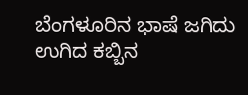ಬೆಂಗಳೂರಿನ ಭಾಷೆ ಜಗಿದು ಉಗಿದ ಕಬ್ಬಿನ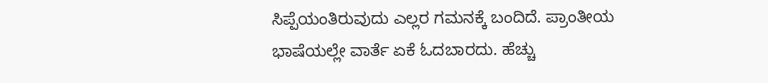ಸಿಪ್ಪೆಯಂತಿರುವುದು ಎಲ್ಲರ ಗಮನಕ್ಕೆ ಬಂದಿದೆ. ಪ್ರಾಂತೀಯ ಭಾಷೆಯಲ್ಲೇ ವಾರ್ತೆ ಏಕೆ ಓದಬಾರದು. ಹೆಚ್ಚು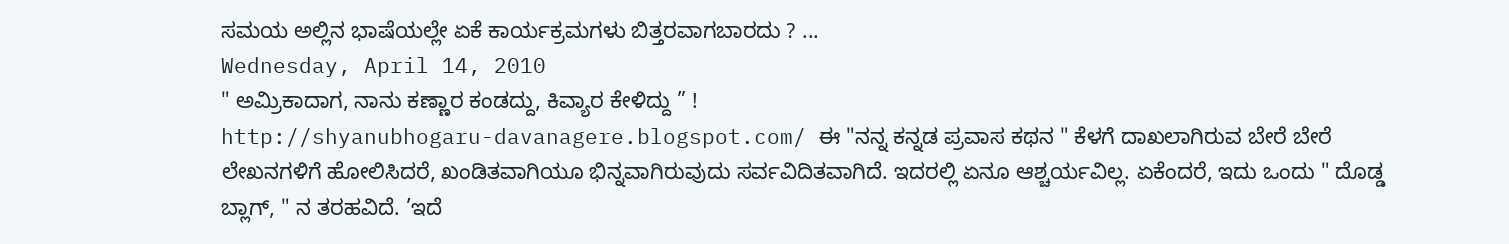ಸಮಯ ಅಲ್ಲಿನ ಭಾಷೆಯಲ್ಲೇ ಏಕೆ ಕಾರ್ಯಕ್ರಮಗಳು ಬಿತ್ತರವಾಗಬಾರದು ? ...
Wednesday, April 14, 2010
" ಅಮ್ರಿಕಾದಾಗ, ನಾನು ಕಣ್ಣಾರ ಕಂಡದ್ದು, ಕಿವ್ಯಾರ ಕೇಳಿದ್ದು ” !
http://shyanubhogaru-davanagere.blogspot.com/ ಈ "ನನ್ನ ಕನ್ನಡ ಪ್ರವಾಸ ಕಥನ " ಕೆಳಗೆ ದಾಖಲಾಗಿರುವ ಬೇರೆ ಬೇರೆ ಲೇಖನಗಳಿಗೆ ಹೋಲಿಸಿದರೆ, ಖಂಡಿತವಾಗಿಯೂ ಭಿನ್ನವಾಗಿರುವುದು ಸರ್ವವಿದಿತವಾಗಿದೆ. ಇದರಲ್ಲಿ ಏನೂ ಆಶ್ಚರ್ಯವಿಲ್ಲ. ಏಕೆಂದರೆ, ಇದು ಒಂದು " ದೊಡ್ಡ ಬ್ಲಾಗ್, " ನ ತರಹವಿದೆ. ’ಇದೆ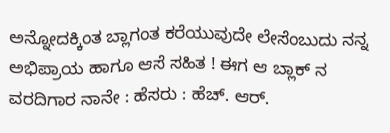ಅನ್ನೋದಕ್ಕಿಂತ ಬ್ಲಾಗಂತ ಕರೆಯುವುದೇ ಲೇಸೆಂಬುದು ನನ್ನ ಅಭಿಪ್ರಾಯ ಹಾಗೂ ಆಸೆ ಸಹಿತ ! ಈಗ ಆ ಬ್ಲಾಕ್ ನ ವರದಿಗಾರ ನಾನೇ : ಹೆಸರು : ಹೆಚ್. ಆರ್.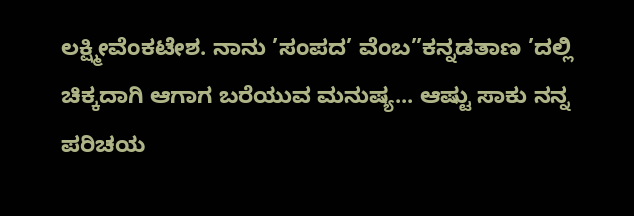ಲಕ್ಷ್ಮೀವೆಂಕಟೇಶ. ನಾನು ’ಸಂಪದ’ ವೆಂಬ”ಕನ್ನಡತಾಣ ’ದಲ್ಲಿ ಚಿಕ್ಕದಾಗಿ ಆಗಾಗ ಬರೆಯುವ ಮನುಷ್ಯ... ಆಷ್ಟು ಸಾಕು ನನ್ನ ಪರಿಚಯ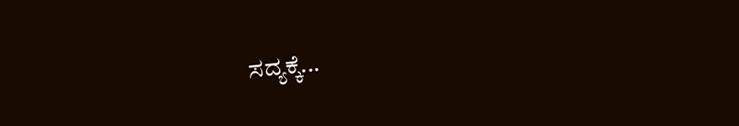ಸದ್ಯಕ್ಕೆ...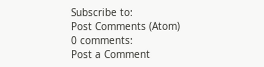Subscribe to:
Post Comments (Atom)
0 comments:
Post a Comment